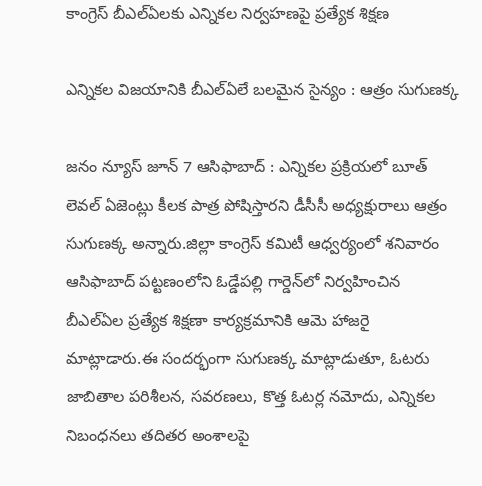కాంగ్రెస్ బీఎల్‌ఏలకు ఎన్నికల నిర్వహణపై ప్రత్యేక శిక్షణ

ఎన్నికల విజయానికి బీఎల్‌ఏలే బలమైన సైన్యం : ఆత్రం సుగుణక్క

జనం న్యూస్ జూన్ 7 ఆసిఫాబాద్ : ఎన్నికల ప్రక్రియలో బూత్ లెవల్ ఏజెంట్లు కీలక పాత్ర పోషిస్తారని డీసీసీ అధ్యక్షురాలు ఆత్రం సుగుణక్క అన్నారు.జిల్లా కాంగ్రెస్ కమిటీ ఆధ్వర్యంలో శనివారం ఆసిఫాబాద్ పట్టణంలోని ఓడ్డేపల్లి గార్డెన్‌లో నిర్వహించిన బీఎల్‌ఏల ప్రత్యేక శిక్షణా కార్యక్రమానికి ఆమె హాజరై మాట్లాడారు.ఈ సందర్భంగా సుగుణక్క మాట్లాడుతూ, ఓటరు జాబితాల పరిశీలన, సవరణలు, కొత్త ఓటర్ల నమోదు, ఎన్నికల నిబంధనలు తదితర అంశాలపై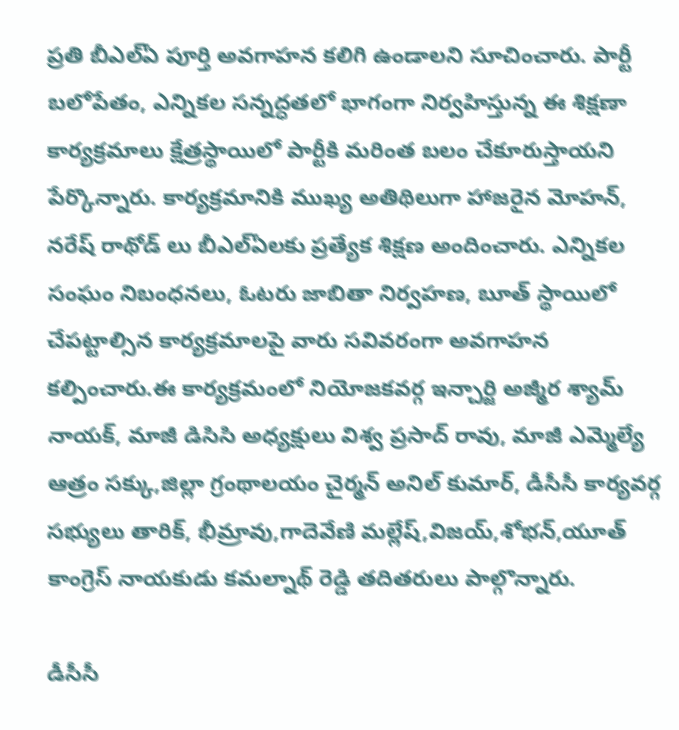ప్రతి బీఎల్‌ఏ పూర్తి అవగాహన కలిగి ఉండాలని సూచించారు. పార్టీ బలోపేతం, ఎన్నికల సన్నద్ధతలో భాగంగా నిర్వహిస్తున్న ఈ శిక్షణా కార్యక్రమాలు క్షేత్రస్థాయిలో పార్టీకి మరింత బలం చేకూరుస్తాయని పేర్కొన్నారు. కార్యక్రమానికి ముఖ్య అతిథిలుగా హాజరైన మోహన్, నరేష్ రాథోడ్ లు బీఎల్‌ఏలకు ప్రత్యేక శిక్షణ అందించారు. ఎన్నికల సంఘం నిబంధనలు, ఓటరు జాబితా నిర్వహణ, బూత్ స్థాయిలో చేపట్టాల్సిన కార్యక్రమాలపై వారు సవివరంగా అవగాహన కల్పించారు.ఈ కార్యక్రమంలో నియోజకవర్గ ఇన్చార్జి అజ్మీర శ్యామ్ నాయక్, మాజీ డిసిసి అధ్యక్షులు విశ్వ ప్రసాద్ రావు, మాజీ ఎమ్మెల్యే ఆత్రం సక్కు,జిల్లా గ్రంథాలయం చైర్మన్ అనిల్ కుమార్, డీసీసీ కార్యవర్గ సభ్యులు తారిక్, భీమ్రావు,గాదెవేణి మల్లేష్,విజయ్,శోభన్,యూత్ కాంగ్రెస్ నాయకుడు కమల్నాథ్ రెడ్డి తదితరులు పాల్గొన్నారు.

డీసీసీ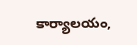కార్యాలయం,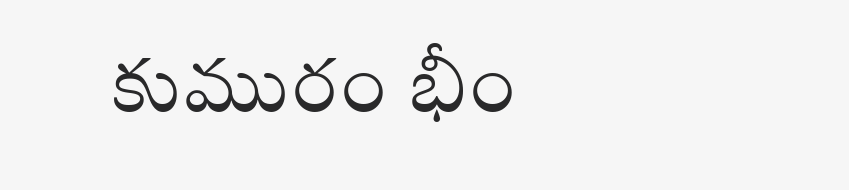కుమురం భీం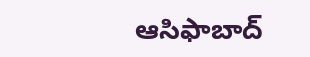ఆసిఫాబాద్